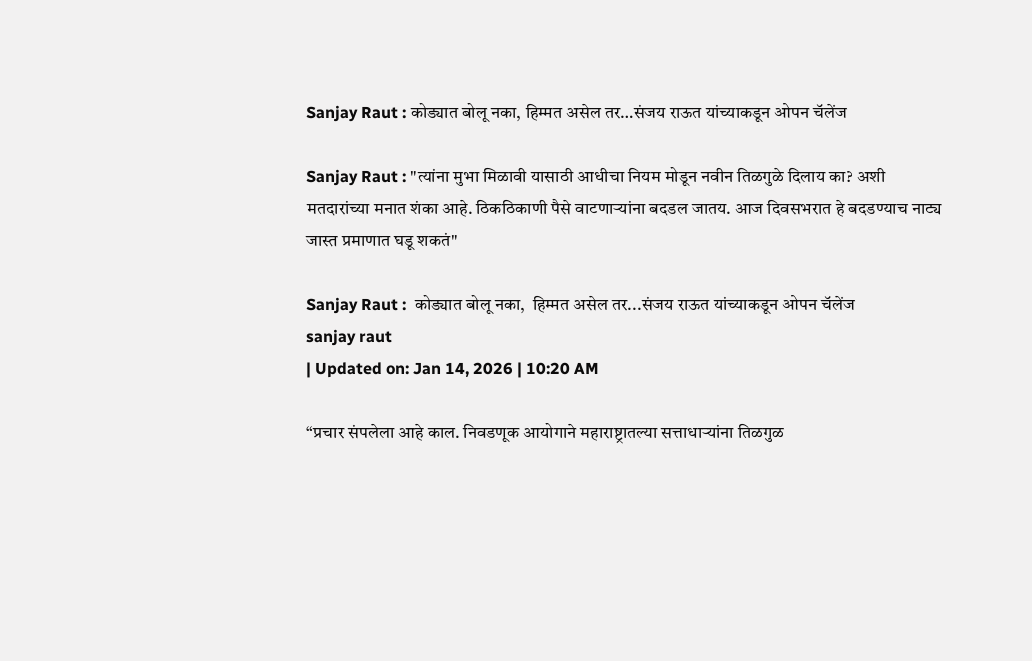Sanjay Raut : कोड्यात बोलू नका, हिम्मत असेल तर…संजय राऊत यांच्याकडून ओपन चॅलेंज

Sanjay Raut : "त्यांना मुभा मिळावी यासाठी आधीचा नियम मोडून नवीन तिळगुळे दिलाय का? अशी मतदारांच्या मनात शंका आहे. ठिकठिकाणी पैसे वाटणाऱ्यांना बदडल जातय. आज दिवसभरात हे बदडण्याच नाट्य जास्त प्रमाणात घडू शकतं"

Sanjay Raut :  कोड्यात बोलू नका,  हिम्मत असेल तर...संजय राऊत यांच्याकडून ओपन चॅलेंज
sanjay raut
| Updated on: Jan 14, 2026 | 10:20 AM

“प्रचार संपलेला आहे काल. निवडणूक आयोगाने महाराष्ट्रातल्या सत्ताधाऱ्यांना तिळगुळ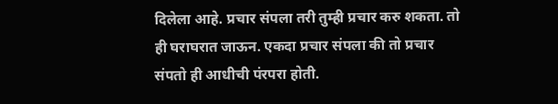दिलेला आहे. प्रचार संपला तरी तुम्ही प्रचार करु शकता. तो ही घराघरात जाऊन. एकदा प्रचार संपला की तो प्रचार संपतो ही आधीची पंरपरा होती.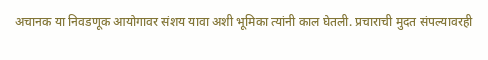अचानक या निवडणूक आयोगावर संशय यावा अशी भूमिका त्यांनी काल घेतली. प्रचाराची मुदत संपल्यावरही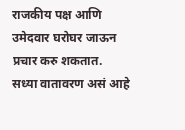राजकीय पक्ष आणि उमेदवार घरोघर जाऊन प्रचार करु शकतात. सध्या वातावरण असं आहे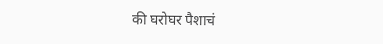की घरोघर पैशाचं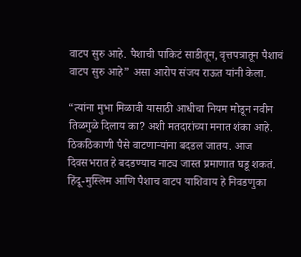वाटप सुरु आहे. पैशाची पाकिटं साडीतून, वृत्तपत्रातून पैशाचं वाटप सुरु आहे” असा आरोप संजय राऊत यांनी केला.

“त्यांना मुभा मिळावी यासाठी आधीचा नियम मोडून नवीन तिळगुळे दिलाय का? अशी मतदारांच्या मनात शंका आहे. ठिकठिकाणी पैसे वाटणाऱ्यांना बदडल जातय. आज दिवसभरात हे बदडण्याच नाट्य जास्त प्रमाणात घडू शकतं. हिंदू-मुस्लिम आणि पैशाच वाटप याशिवाय हे निवडणुका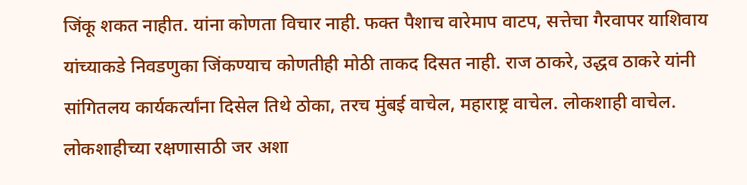जिंकू शकत नाहीत. यांना कोणता विचार नाही. फक्त पैशाच वारेमाप वाटप, सत्तेचा गैरवापर याशिवाय यांच्याकडे निवडणुका जिंकण्याच कोणतीही मोठी ताकद दिसत नाही. राज ठाकरे, उद्धव ठाकरे यांनी सांगितलय कार्यकर्त्यांना दिसेल तिथे ठोका, तरच मुंबई वाचेल, महाराष्ट्र वाचेल. लोकशाही वाचेल. लोकशाहीच्या रक्षणासाठी जर अशा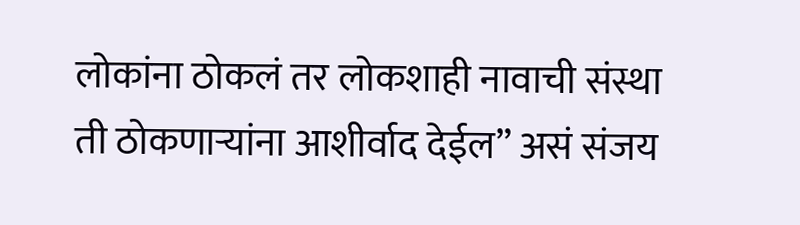लोकांना ठोकलं तर लोकशाही नावाची संस्था ती ठोकणाऱ्यांना आशीर्वाद देईल” असं संजय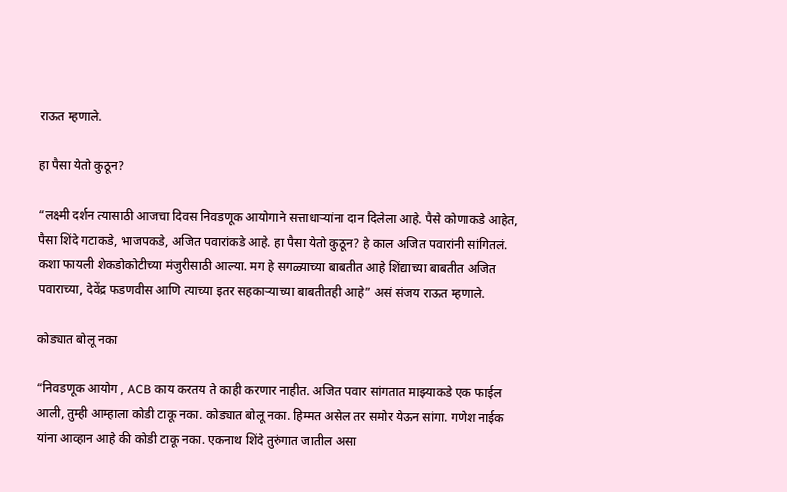राऊत म्हणाले.

हा पैसा येतो कुठून?

“लक्ष्मी दर्शन त्यासाठी आजचा दिवस निवडणूक आयोगाने सत्ताधाऱ्यांना दान दिलेला आहे. पैसे कोणाकडे आहेत, पैसा शिंदे गटाकडे, भाजपकडे, अजित पवारांकडे आहे. हा पैसा येतो कुठून? हे काल अजित पवारांनी सांगितलं. कशा फायली शेकडोकोटीच्या मंजुरीसाठी आल्या. मग हे सगळ्याच्या बाबतीत आहे शिंद्याच्या बाबतीत अजित पवाराच्या, देवेंद्र फडणवीस आणि त्याच्या इतर सहकाऱ्याच्या बाबतीतही आहे” असं संजय राऊत म्हणाले.

कोड्यात बोलू नका

“निवडणूक आयोग , ACB काय करतय ते काही करणार नाहीत. अजित पवार सांगतात माझ्याकडे एक फाईल आली, तुम्ही आम्हाला कोडी टाकू नका. कोड्यात बोलू नका. हिम्मत असेल तर समोर येऊन सांगा. गणेश नाईक यांना आव्हान आहे की कोडी टाकू नका. एकनाथ शिंदे तुरुंगात जातील असा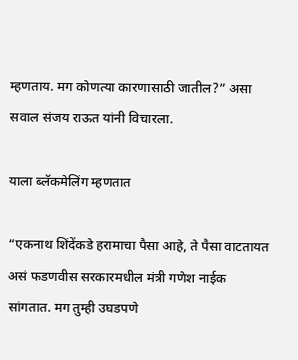म्हणताय. मग कोणत्या कारणासाठी जातील?” असा सवाल संजय राऊत यांनी विचारला.

याला ब्लॅकमेलिंग म्हणतात

“एकनाथ शिंदेंकडे हरामाचा पैसा आहे, ते पैसा वाटतायत असं फडणवीस सरकारमधील मंत्री गणेश नाईक सांगतात. मग तुम्ही उघडपणे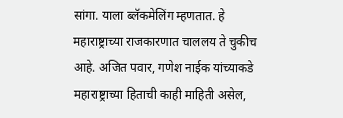सांगा. याला ब्लॅकमेलिंग म्हणतात. हे महाराष्ट्राच्या राजकारणात चाललय ते चुकीच आहे. अजित पवार, गणेश नाईक यांच्याकडे महाराष्ट्राच्या हिताची काही माहिती असेल,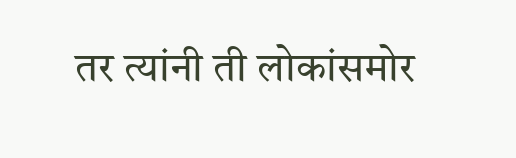तर त्यांनी ती लोकांसमोर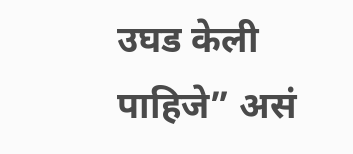उघड केली पाहिजे” असं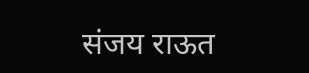संजय राऊत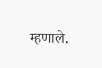म्हणाले.